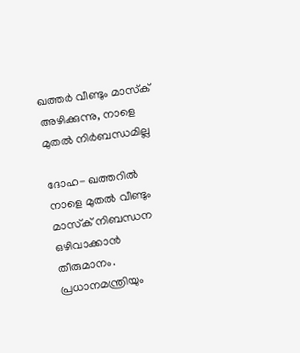ഖത്തര്‍ വീണ്ടും മാസ്‌ക് അഴിക്കുന്നു, നാളെ മുതല്‍ നിര്‍ബന്ധമില്ല

ദോഹ- ഖത്തറില്‍ നാളെ മുതല്‍ വീണ്ടും മാസ്‌ക് നിബന്ധന ഒഴിവാക്കാന്‍ തീരുമാനം. പ്രധാനമന്ത്രിയും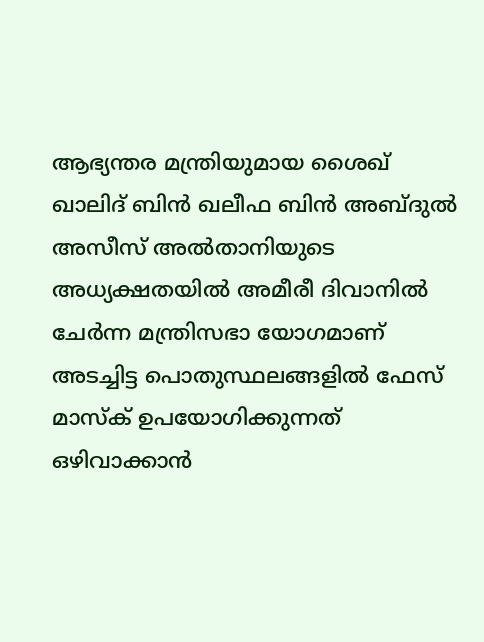ആഭ്യന്തര മന്ത്രിയുമായ ശൈഖ് ഖാലിദ് ബിന്‍ ഖലീഫ ബിന്‍ അബ്ദുല്‍ അസീസ് അല്‍താനിയുടെ അധ്യക്ഷതയില്‍ അമീരീ ദിവാനില്‍ ചേര്‍ന്ന മന്ത്രിസഭാ യോഗമാണ് അടച്ചിട്ട പൊതുസ്ഥലങ്ങളില്‍ ഫേസ് മാസ്‌ക് ഉപയോഗിക്കുന്നത് ഒഴിവാക്കാന്‍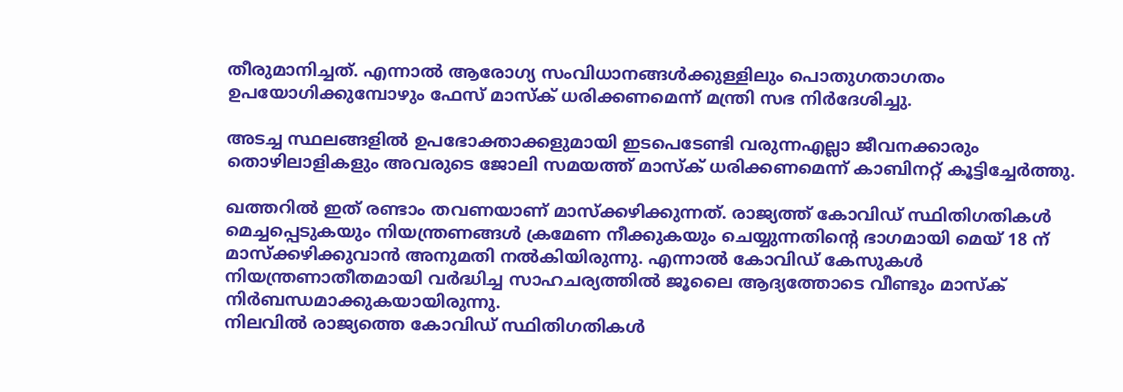തീരുമാനിച്ചത്. എന്നാല്‍ ആരോഗ്യ സംവിധാനങ്ങള്‍ക്കുള്ളിലും പൊതുഗതാഗതം ഉപയോഗിക്കുമ്പോഴും ഫേസ് മാസ്‌ക് ധരിക്കണമെന്ന് മന്ത്രി സഭ നിര്‍ദേശിച്ചു.

അടച്ച സ്ഥലങ്ങളില്‍ ഉപഭോക്താക്കളുമായി ഇടപെടേണ്ടി വരുന്നഎല്ലാ ജീവനക്കാരും തൊഴിലാളികളും അവരുടെ ജോലി സമയത്ത് മാസ്‌ക് ധരിക്കണമെന്ന് കാബിനറ്റ് കൂട്ടിച്ചേര്‍ത്തു.

ഖത്തറില്‍ ഇത് രണ്ടാം തവണയാണ് മാസ്‌ക്കഴിക്കുന്നത്. രാജ്യത്ത് കോവിഡ് സ്ഥിതിഗതികള്‍ മെച്ചപ്പെടുകയും നിയന്ത്രണങ്ങള്‍ ക്രമേണ നീക്കുകയും ചെയ്യുന്നതിന്റെ ഭാഗമായി മെയ് 18 ന് മാസ്‌ക്കഴിക്കുവാന്‍ അനുമതി നല്‍കിയിരുന്നു. എന്നാല്‍ കോവിഡ് കേസുകള്‍ നിയന്ത്രണാതീതമായി വര്‍ദ്ധിച്ച സാഹചര്യത്തില്‍ ജൂലൈ ആദ്യത്തോടെ വീണ്ടും മാസ്‌ക് നിര്‍ബന്ധമാക്കുകയായിരുന്നു.
നിലവില്‍ രാജ്യത്തെ കോവിഡ് സ്ഥിതിഗതികള്‍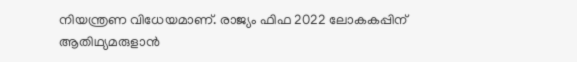നിയന്ത്രണ വിധേയമാണ്. രാജ്യം ഫിഫ 2022 ലോകകപ്പിന് ആതിഥ്യമരുളാന്‍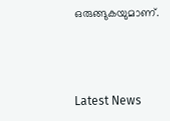ഒരുങ്ങുകയുമാണ്.



Latest News